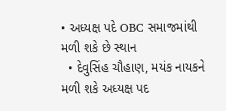• અધ્યક્ષ પદે OBC સમાજમાંથી મળી શકે છે સ્થાન
  • દેવુસિંહ ચૌહાણ, મયંક નાયકને મળી શકે અધ્યક્ષ પદ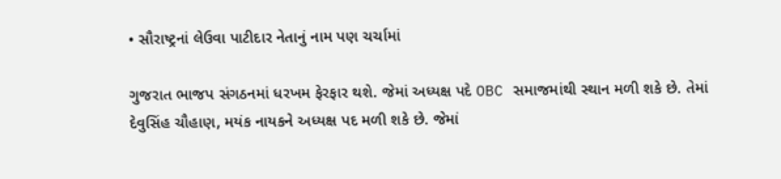• સૌરાષ્ટ્રનાં લેઉવા પાટીદાર નેતાનું નામ પણ ચર્ચામાં

ગુજરાત ભાજપ સંગઠનમાં ધરખમ ફેરફાર થશે. જેમાં અધ્યક્ષ પદે OBC સમાજમાંથી સ્થાન મળી શકે છે. તેમાં દેવુસિંહ ચૌહાણ, મયંક નાયકને અધ્યક્ષ પદ મળી શકે છે. જેમાં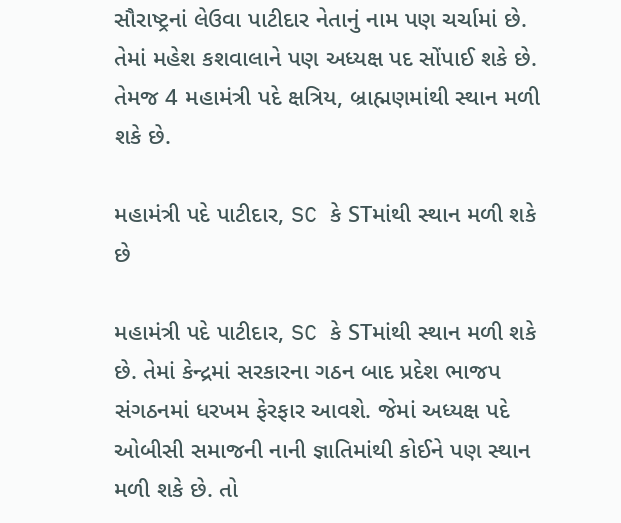સૌરાષ્ટ્રનાં લેઉવા પાટીદાર નેતાનું નામ પણ ચર્ચામાં છે. તેમાં મહેશ કશવાલાને પણ અધ્યક્ષ પદ સોંપાઈ શકે છે. તેમજ 4 મહામંત્રી પદે ક્ષત્રિય, બ્રાહ્મણમાંથી સ્થાન મળી શકે છે.

મહામંત્રી પદે પાટીદાર, SC કે STમાંથી સ્થાન મળી શકે છે

મહામંત્રી પદે પાટીદાર, SC કે STમાંથી સ્થાન મળી શકે છે. તેમાં કેન્દ્રમાં સરકારના ગઠન બાદ પ્રદેશ ભાજપ સંગઠનમાં ધરખમ ફેરફાર આવશે. જેમાં અધ્યક્ષ પદે ઓબીસી સમાજની નાની જ્ઞાતિમાંથી કોઈને પણ સ્થાન મળી શકે છે. તો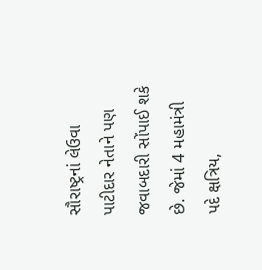સૌરાષ્ટ્રનાં લેઉવા પાટીદાર નેતાને પણ જવાબદારી સોંપાઈ શકે છે. જેમાં 4 મહામંત્રી પદે ક્ષત્રિય,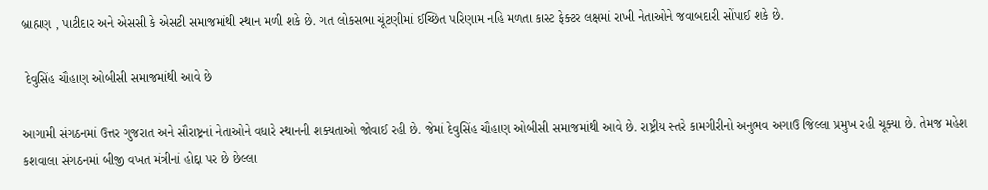બ્રાહ્મણ , પાટીદાર અને એસસી કે એસટી સમાજમાંથી સ્થાન મળી શકે છે. ગત લોકસભા ચૂંટણીમાં ઈચ્છિત પરિણામ નહિ મળતા કાસ્ટ ફેક્ટર લક્ષમાં રાખી નેતાઓને જવાબદારી સોંપાઈ શકે છે.

 દેવુસિંહ ચૌહાણ ઓબીસી સમાજમાંથી આવે છે

આગામી સંગઠનમાં ઉત્તર ગુજરાત અને સૌરાષ્ટ્રનાં નેતાઓને વધારે સ્થાનની શક્યતાઓ જોવાઈ રહી છે. જેમાં દેવુસિંહ ચૌહાણ ઓબીસી સમાજમાંથી આવે છે. રાષ્ટ્રીય સ્તરે કામગીરીનો અનુભવ અગાઉ જિલ્લા પ્રમુખ રહી ચૂક્યા છે. તેમજ મહેશ કશવાલા સંગઠનમાં બીજી વખત મંત્રીનાં હોદ્દા પર છે છેલ્લા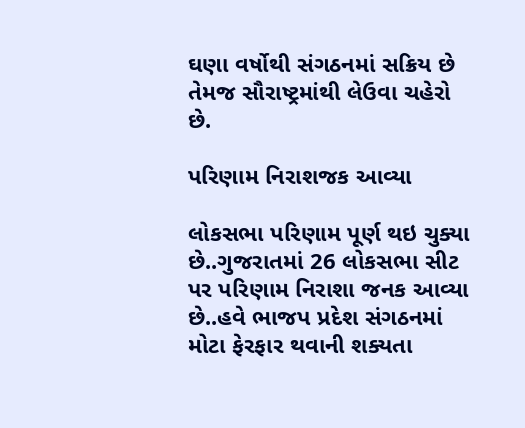ઘણા વર્ષોથી સંગઠનમાં સક્રિય છે તેમજ સૌરાષ્ટ્રમાંથી લેઉવા ચહેરો છે.

પરિણામ નિરાશજક આવ્યા

લોકસભા પરિણામ પૂર્ણ થઇ ચુક્યા છે..ગુજરાતમાં 26 લોકસભા સીટ પર પરિણામ નિરાશા જનક આવ્યા છે..હવે ભાજપ પ્રદેશ સંગઠનમાં મોટા ફેરફાર થવાની શક્યતા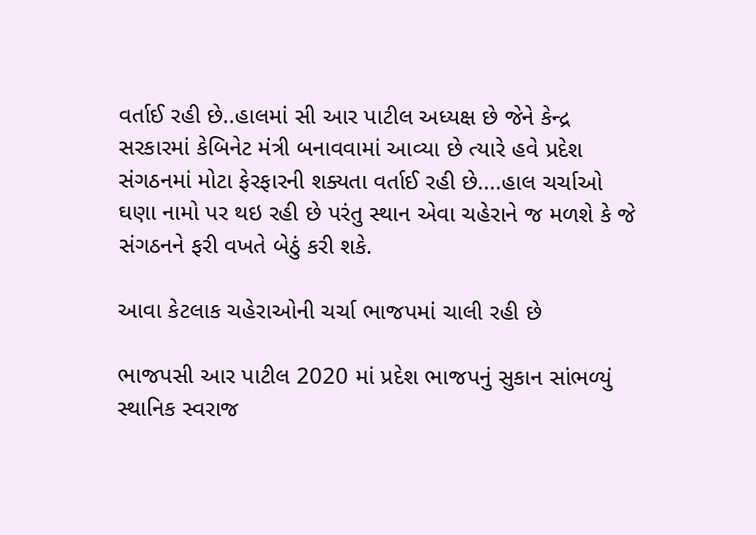વર્તાઈ રહી છે..હાલમાં સી આર પાટીલ અધ્યક્ષ છે જેને કેન્દ્ર સરકારમાં કેબિનેટ મંત્રી બનાવવામાં આવ્યા છે ત્યારે હવે પ્રદેશ સંગઠનમાં મોટા ફેરફારની શક્યતા વર્તાઈ રહી છે....હાલ ચર્ચાઓ ઘણા નામો પર થઇ રહી છે પરંતુ સ્થાન એવા ચહેરાને જ મળશે કે જે સંગઠનને ફરી વખતે બેઠું કરી શકે.

આવા કેટલાક ચહેરાઓની ચર્ચા ભાજપમાં ચાલી રહી છે

ભાજપસી આર પાટીલ 2020 માં પ્રદેશ ભાજપનું સુકાન સાંભળ્યું સ્થાનિક સ્વરાજ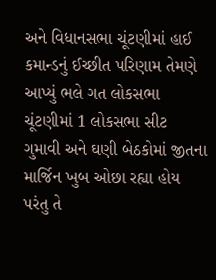અને વિધાનસભા ચૂંટણીમાં હાઈ કમાન્ડનું ઈચ્છીત પરિણામ તેમણે આપ્યું ભલે ગત લોકસભા ચૂંટણીમાં 1 લોકસભા સીટ ગુમાવી અને ઘણી બેઠકોમાં જીતના માર્જિન ખુબ ઓછા રહ્યા હોય પરંતુ તે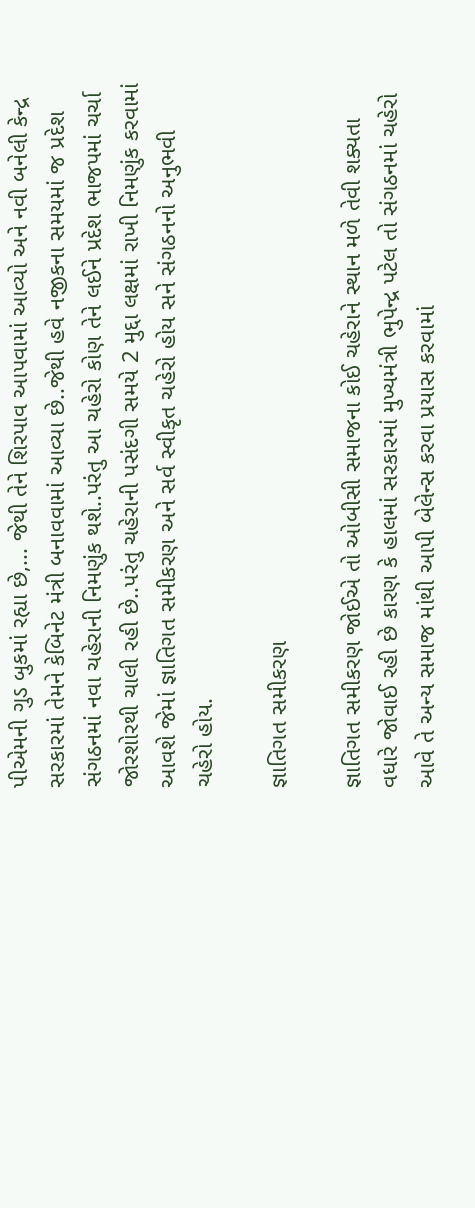પીએમની ગુડ બુકમાં રહ્યા છે,... જેથી તેને શિરપાવ આપવામાં આવ્યો અને નવી બનેલી કેન્દ્ર સરકારમાં તેમને કેબિનેટ મંત્રી બનાવવામાં આવ્યા છે..જેથી હવે નજીકના સમયમાં જ પ્રદેશ સંગઠનમાં નવા ચહેરાની નિમણુંક થશે..પરંતુ આ ચહેરો કોણ તેને લઈને પ્રદેશ ભાજપમાં ચર્ચા જોરશોરથી ચાલી રહી છે..પરંતુ ચહેરાની પસંદગી સમયે 2 મુદ્દા લક્ષમાં રાખી નિમણુંક કરવામાં આવશે જેમાં જ્ઞાતિગત સમીકરણ અને સર્વ સ્વીકૃત ચહેરો હોય સને સંગઠનનો અનુભવી ચહેરો હોય.

જ્ઞાતિગત સમીકરણ

જ્ઞાતિગત સમીકરણ જોઈએ તો ઓબીસી સમાજના કોઈ ચહેરાને સ્થાન મળે તેવી શક્યતા વધારે જોવાઈ રહી છે કારણ કે હાલમાં સરકારમાં મુખ્યમંત્રી ભુપેન્દ્ર પટેલ તો સંગઠનમાં ચહેરો આવે તે અન્ય સમાજ માંથી આપી બેલેન્સ કરવા પ્રયાસ કરવામાં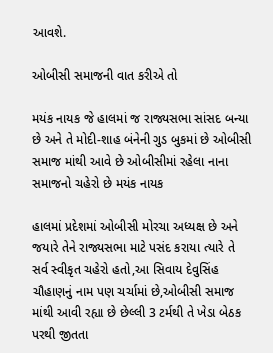આવશે.

ઓબીસી સમાજની વાત કરીએ તો

મયંક નાયક જે હાલમાં જ રાજ્યસભા સાંસદ બન્યા છે અને તે મોદી-શાહ બંનેની ગુડ બુકમાં છે ઓબીસી સમાજ માંથી આવે છે ઓબીસીમાં રહેલા નાના સમાજનો ચહેરો છે મયંક નાયક

હાલમાં પ્રદેશમાં ઓબીસી મોરચા અધ્યક્ષ છે અને જયારે તેને રાજ્યસભા માટે પસંદ કરાયા ત્યારે તે સર્વ સ્વીકૃત ચહેરો હતો,આ સિવાય દેવુસિંહ ચૌહાણનું નામ પણ ચર્ચામાં છે,ઓબીસી સમાજ માંથી આવી રહ્યા છે છેલ્લી 3 ટર્મથી તે ખેડા બેઠક પરથી જીતતા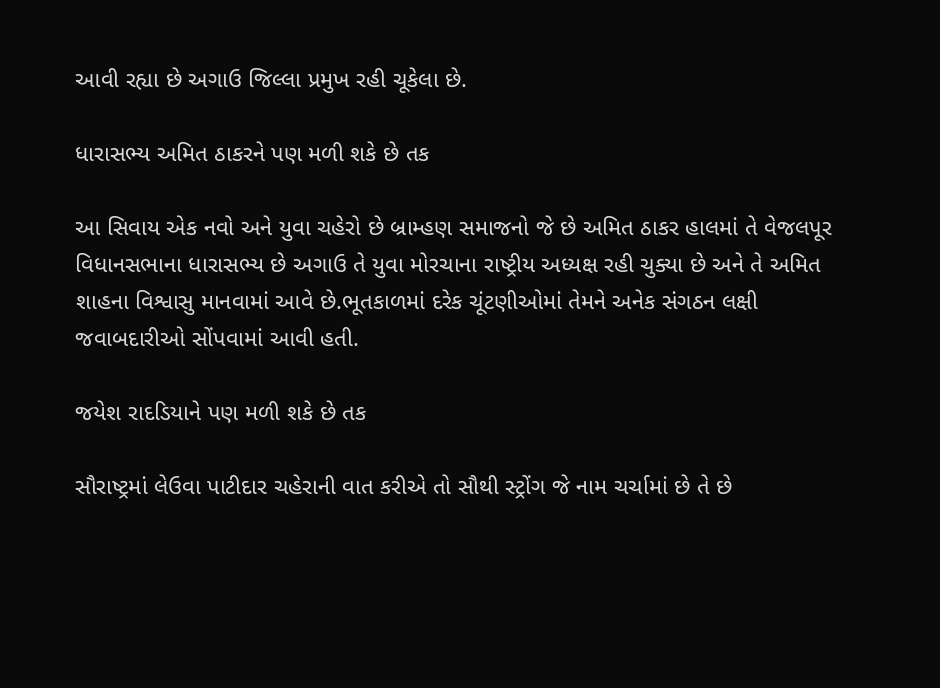આવી રહ્યા છે અગાઉ જિલ્લા પ્રમુખ રહી ચૂકેલા છે.

ધારાસભ્ય અમિત ઠાકરને પણ મળી શકે છે તક

આ સિવાય એક નવો અને યુવા ચહેરો છે બ્રામ્હણ સમાજનો જે છે અમિત ઠાકર હાલમાં તે વેજલપૂર વિધાનસભાના ધારાસભ્ય છે અગાઉ તે યુવા મોરચાના રાષ્ટ્રીય અધ્યક્ષ રહી ચુક્યા છે અને તે અમિત શાહના વિશ્વાસુ માનવામાં આવે છે.ભૂતકાળમાં દરેક ચૂંટણીઓમાં તેમને અનેક સંગઠન લક્ષી જવાબદારીઓ સોંપવામાં આવી હતી.

જયેશ રાદડિયાને પણ મળી શકે છે તક

સૌરાષ્ટ્રમાં લેઉવા પાટીદાર ચહેરાની વાત કરીએ તો સૌથી સ્ટ્રોંગ જે નામ ચર્ચામાં છે તે છે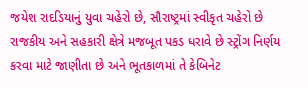જયેશ રાદડિયાનું યુવા ચહેરો છે, સૌરાષ્ટ્રમાં સ્વીકૃત ચહેરો છે રાજકીય અને સહકારી ક્ષેત્રે મજબૂત પકડ ધરાવે છે સ્ટ્રોંગ નિર્ણય કરવા માટે જાણીતા છે અને ભૂતકાળમાં તે કેબિનેટ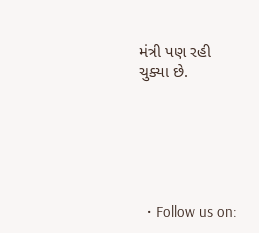મંત્રી પણ રહી ચુક્યા છે.






  • Follow us on: